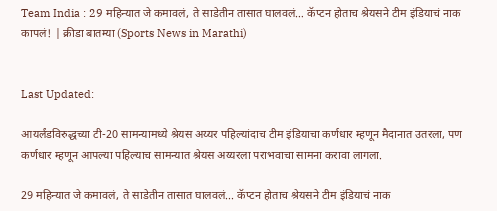Team India : 29 महिन्यात जे कमावलं, ते साडेतीन तासात घालवलं… कॅप्टन होताच श्रेयसने टीम इंडियाचं नाक कापलं! | क्रीडा बातम्या (Sports News in Marathi)


Last Updated:

आयर्लंडविरुद्धच्या टी-20 सामन्यामध्ये श्रेयस अय्यर पहिल्यांदाच टीम इंडियाचा कर्णधार म्हणून मैदानात उतरला, पण कर्णधार म्हणून आपल्या पहिल्याच सामन्यात श्रेयस अय्यरला पराभवाचा सामना करावा लागला.

29 महिन्यात जे कमावलं, ते साडेतीन तासात घालवलं... कॅप्टन होताच श्रेयसने टीम इंडियाचं नाक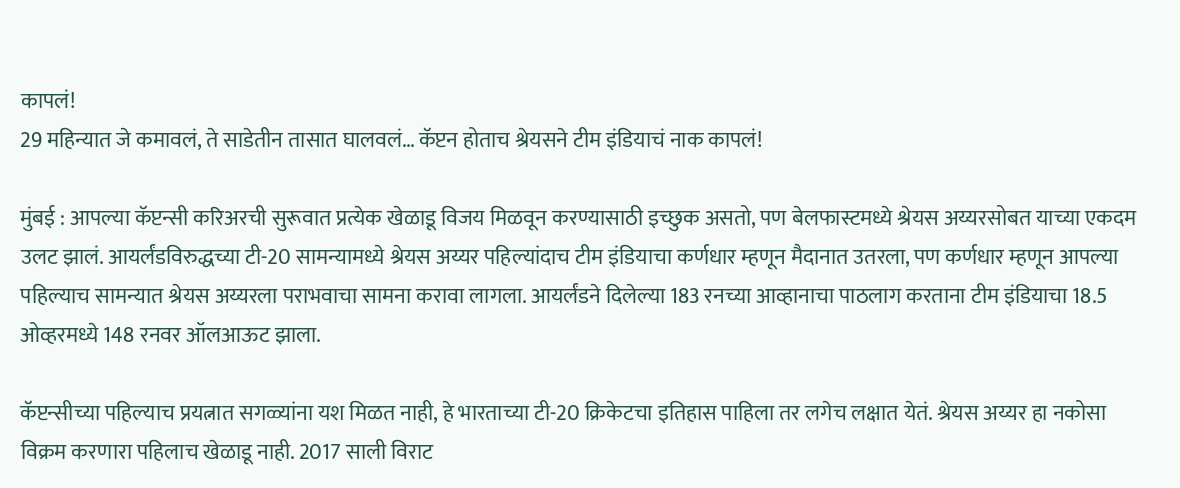कापलं!
29 महिन्यात जे कमावलं, ते साडेतीन तासात घालवलं… कॅप्टन होताच श्रेयसने टीम इंडियाचं नाक कापलं!

मुंबई : आपल्या कॅप्टन्सी करिअरची सुरूवात प्रत्येक खेळाडू विजय मिळवून करण्यासाठी इच्छुक असतो, पण बेलफास्टमध्ये श्रेयस अय्यरसोबत याच्या एकदम उलट झालं. आयर्लंडविरुद्धच्या टी-20 सामन्यामध्ये श्रेयस अय्यर पहिल्यांदाच टीम इंडियाचा कर्णधार म्हणून मैदानात उतरला, पण कर्णधार म्हणून आपल्या पहिल्याच सामन्यात श्रेयस अय्यरला पराभवाचा सामना करावा लागला. आयर्लंडने दिलेल्या 183 रनच्या आव्हानाचा पाठलाग करताना टीम इंडियाचा 18.5 ओव्हरमध्ये 148 रनवर ऑलआऊट झाला.

कॅप्टन्सीच्या पहिल्याच प्रयत्नात सगळ्यांना यश मिळत नाही, हे भारताच्या टी-20 क्रिकेटचा इतिहास पाहिला तर लगेच लक्षात येतं. श्रेयस अय्यर हा नकोसा विक्रम करणारा पहिलाच खेळाडू नाही. 2017 साली विराट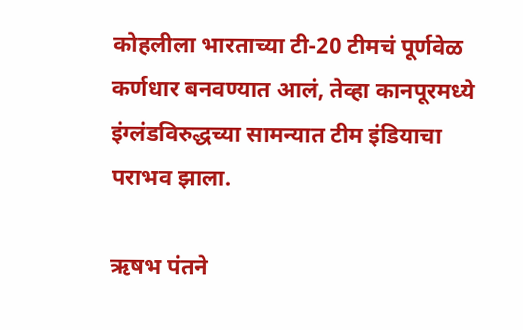कोहलीला भारताच्या टी-20 टीमचं पूर्णवेळ कर्णधार बनवण्यात आलं, तेव्हा कानपूरमध्ये इंग्लंडविरुद्धच्या सामन्यात टीम इंडियाचा पराभव झाला.

ऋषभ पंतने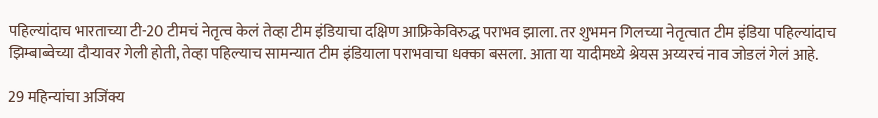पहिल्यांदाच भारताच्या टी-20 टीमचं नेतृत्व केलं तेव्हा टीम इंडियाचा दक्षिण आफ्रिकेविरुद्ध पराभव झाला. तर शुभमन गिलच्या नेतृत्वात टीम इंडिया पहिल्यांदाच झिम्बाब्वेच्या दौऱ्यावर गेली होती, तेव्हा पहिल्याच सामन्यात टीम इंडियाला पराभवाचा धक्का बसला. आता या यादीमध्ये श्रेयस अय्यरचं नाव जोडलं गेलं आहे.

29 महिन्यांचा अजिंक्य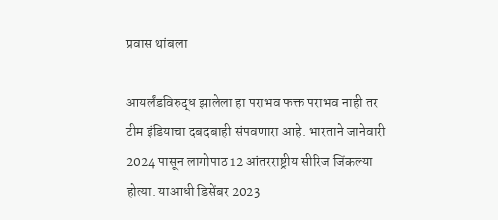प्रवास थांबला

आयर्लंडविरुद्ध झालेला हा पराभव फक्त पराभव नाही तर टीम इंडियाचा दबदबाही संपवणारा आहे. भारताने जानेवारी 2024 पासून लागोपाठ 12 आंतरराष्ट्रीय सीरिज जिंकल्या होत्या. याआधी डिसेंबर 2023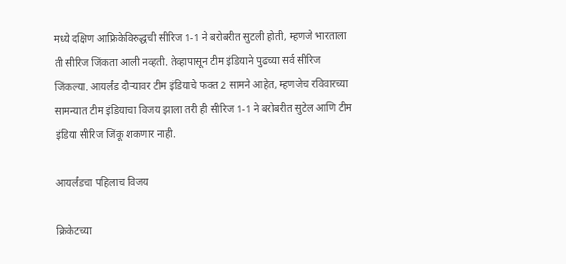मध्ये दक्षिण आफ्रिकेविरुद्धची सीरिज 1-1 ने बरोबरीत सुटली होती, म्हणजे भारताला ती सीरिज जिंकता आली नव्हती. तेव्हापासून टीम इंडियाने पुढच्या सर्व सीरिज जिंकल्या. आयर्लंड दौऱ्यावर टीम इंडियाचे फक्त 2 सामने आहेत, म्हणजेच रविवारच्या सामन्यात टीम इंडियाचा विजय झाला तरी ही सीरिज 1-1 ने बरोबरीत सुटेल आणि टीम इंडिया सीरिज जिंकू शकणार नाही.

आयर्लंडचा पहिलाच विजय

क्रिकेटच्या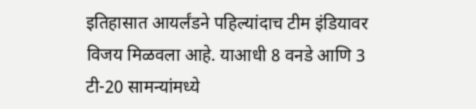इतिहासात आयर्लंडने पहिल्यांदाच टीम इंडियावर विजय मिळवला आहे. याआधी 8 वनडे आणि 3 टी-20 सामन्यांमध्ये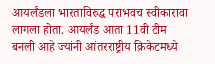आयर्लंडला भारताविरुद्ध पराभवच स्वीकारावा लागला होता. आयर्लंड आता 11वी टीम बनली आहे ज्यांनी आंतरराष्ट्रीय क्रिकेटमध्ये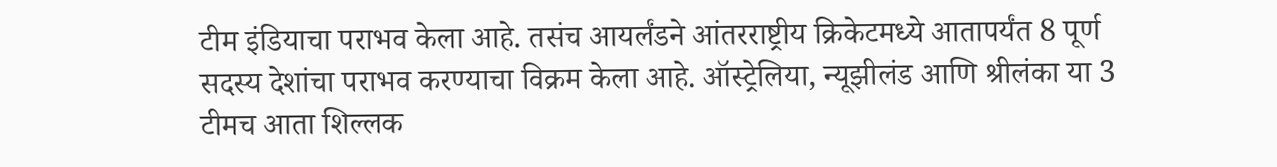टीम इंडियाचा पराभव केला आहे. तसंच आयर्लंडने आंतरराष्ट्रीय क्रिकेटमध्ये आतापर्यंत 8 पूर्ण सदस्य देशांचा पराभव करण्याचा विक्रम केला आहे. ऑस्ट्रेलिया, न्यूझीलंड आणि श्रीलंका या 3 टीमच आता शिल्लक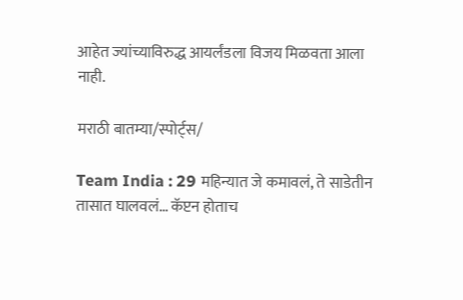आहेत ज्यांच्याविरुद्ध आयर्लंडला विजय मिळवता आला नाही.

मराठी बातम्या/स्पोर्ट्स/

Team India : 29 महिन्यात जे कमावलं, ते साडेतीन तासात घालवलं… कॅप्टन होताच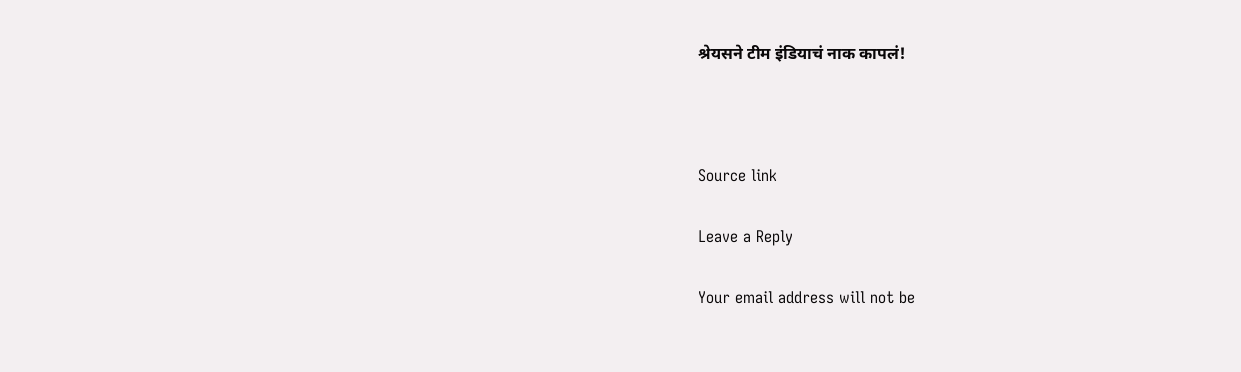श्रेयसने टीम इंडियाचं नाक कापलं!



Source link

Leave a Reply

Your email address will not be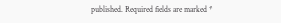published. Required fields are marked *